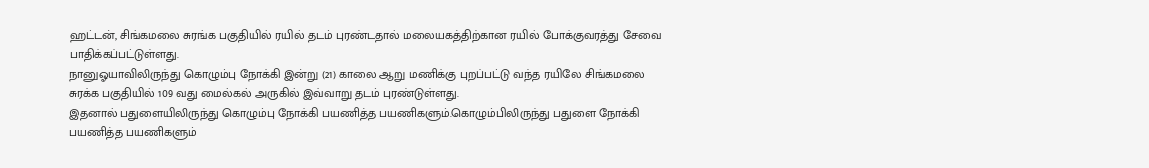ஹட்டன், சிங்கமலை சுரங்க பகுதியில் ரயில் தடம் புரண்டதால் மலையகத்திற்கான ரயில் போக்குவரத்து சேவை பாதிக்கப்பட்டுள்ளது.
நானுஓயாவிலிருந்து கொழும்பு நோக்கி இன்று (21) காலை ஆறு மணிக்கு புறப்பட்டு வந்த ரயிலே சிங்கமலை சுரக்க பகுதியில் 109 வது மைல்கல் அருகில் இவ்வாறு தடம் புரண்டுள்ளது.
இதனால் பதுளையிலிருந்து கொழும்பு நோக்கி பயணித்த பயணிகளும்.கொழும்பிலிருந்து பதுளை நோக்கி பயணித்த பயணிகளும்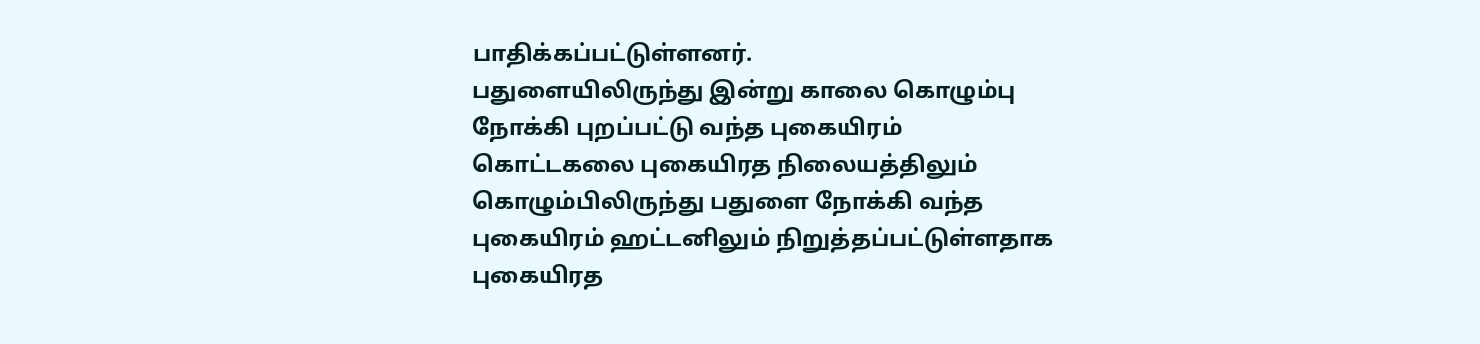பாதிக்கப்பட்டுள்ளனர்.
பதுளையிலிருந்து இன்று காலை கொழும்பு நோக்கி புறப்பட்டு வந்த புகையிரம் கொட்டகலை புகையிரத நிலையத்திலும் கொழும்பிலிருந்து பதுளை நோக்கி வந்த புகையிரம் ஹட்டனிலும் நிறுத்தப்பட்டுள்ளதாக புகையிரத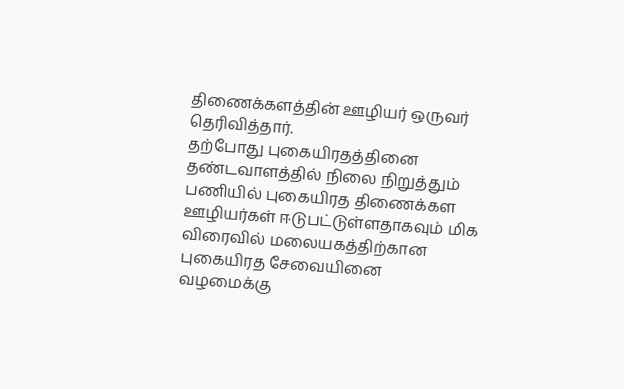திணைக்களத்தின் ஊழியர் ஒருவர் தெரிவித்தார்.
தற்போது புகையிரதத்தினை தண்டவாளத்தில் நிலை நிறுத்தும் பணியில் புகையிரத திணைக்கள ஊழியர்கள் ஈடுபட்டுள்ளதாகவும் மிக விரைவில் மலையகத்திற்கான புகையிரத சேவையினை வழமைக்கு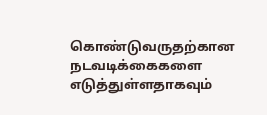கொண்டுவருதற்கான நடவடிக்கைகளை எடுத்துள்ளதாகவும்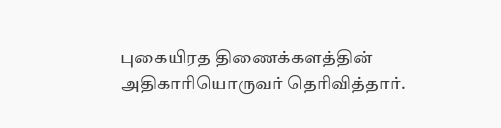புகையிரத திணைக்களத்தின் அதிகாரியொருவர் தெரிவித்தார்.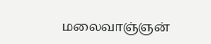மலைவாஞ்ஞன்